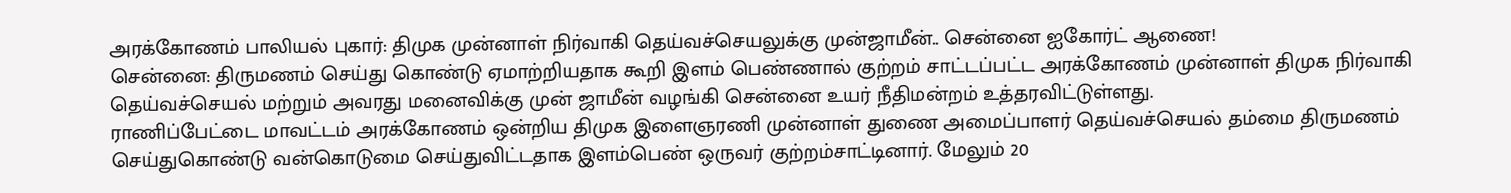அரக்கோணம் பாலியல் புகார்: திமுக முன்னாள் நிர்வாகி தெய்வச்செயலுக்கு முன்ஜாமீன்.. சென்னை ஐகோர்ட் ஆணை!
சென்னை: திருமணம் செய்து கொண்டு ஏமாற்றியதாக கூறி இளம் பெண்ணால் குற்றம் சாட்டப்பட்ட அரக்கோணம் முன்னாள் திமுக நிர்வாகி தெய்வச்செயல் மற்றும் அவரது மனைவிக்கு முன் ஜாமீன் வழங்கி சென்னை உயர் நீதிமன்றம் உத்தரவிட்டுள்ளது.
ராணிப்பேட்டை மாவட்டம் அரக்கோணம் ஒன்றிய திமுக இளைஞரணி முன்னாள் துணை அமைப்பாளர் தெய்வச்செயல் தம்மை திருமணம் செய்துகொண்டு வன்கொடுமை செய்துவிட்டதாக இளம்பெண் ஒருவர் குற்றம்சாட்டினார். மேலும் 20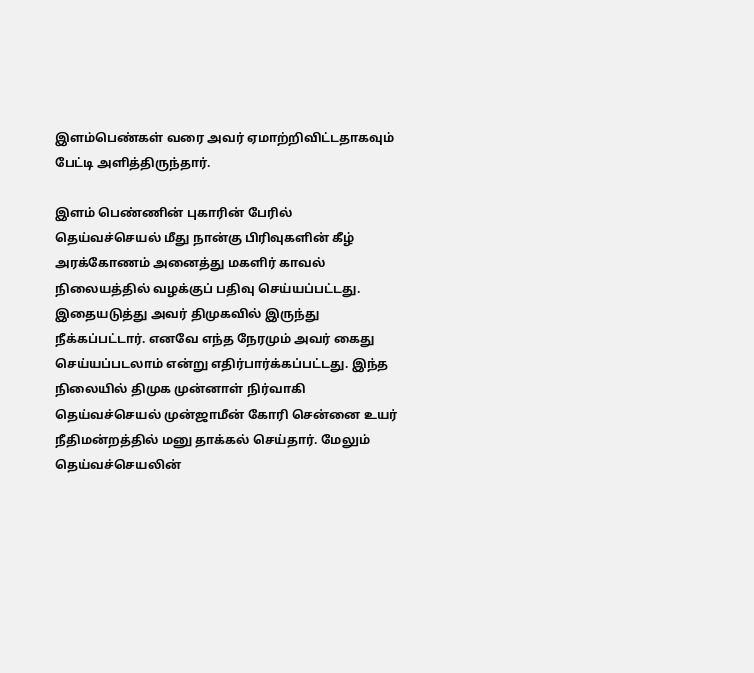இளம்பெண்கள் வரை அவர் ஏமாற்றிவிட்டதாகவும் பேட்டி அளித்திருந்தார்.

இளம் பெண்ணின் புகாரின் பேரில் தெய்வச்செயல் மீது நான்கு பிரிவுகளின் கீழ் அரக்கோணம் அனைத்து மகளிர் காவல் நிலையத்தில் வழக்குப் பதிவு செய்யப்பட்டது. இதையடுத்து அவர் திமுகவில் இருந்து நீக்கப்பட்டார். எனவே எந்த நேரமும் அவர் கைது செய்யப்படலாம் என்று எதிர்பார்க்கப்பட்டது. இந்த நிலையில் திமுக முன்னாள் நிர்வாகி தெய்வச்செயல் முன்ஜாமீன் கோரி சென்னை உயர் நீதிமன்றத்தில் மனு தாக்கல் செய்தார். மேலும் தெய்வச்செயலின்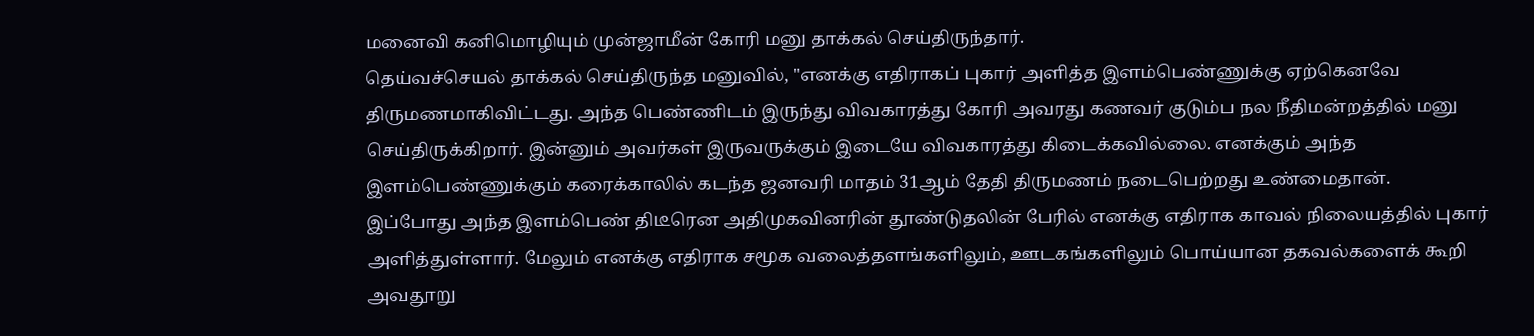மனைவி கனிமொழியும் முன்ஜாமீன் கோரி மனு தாக்கல் செய்திருந்தார்.
தெய்வச்செயல் தாக்கல் செய்திருந்த மனுவில், "எனக்கு எதிராகப் புகார் அளித்த இளம்பெண்ணுக்கு ஏற்கெனவே திருமணமாகிவிட்டது. அந்த பெண்ணிடம் இருந்து விவகாரத்து கோரி அவரது கணவர் குடும்ப நல நீதிமன்றத்தில் மனு செய்திருக்கிறார். இன்னும் அவர்கள் இருவருக்கும் இடையே விவகாரத்து கிடைக்கவில்லை. எனக்கும் அந்த இளம்பெண்ணுக்கும் கரைக்காலில் கடந்த ஜனவரி மாதம் 31ஆம் தேதி திருமணம் நடைபெற்றது உண்மைதான்.
இப்போது அந்த இளம்பெண் திடீரென அதிமுகவினரின் தூண்டுதலின் பேரில் எனக்கு எதிராக காவல் நிலையத்தில் புகார் அளித்துள்ளார். மேலும் எனக்கு எதிராக சமூக வலைத்தளங்களிலும், ஊடகங்களிலும் பொய்யான தகவல்களைக் கூறி அவதூறு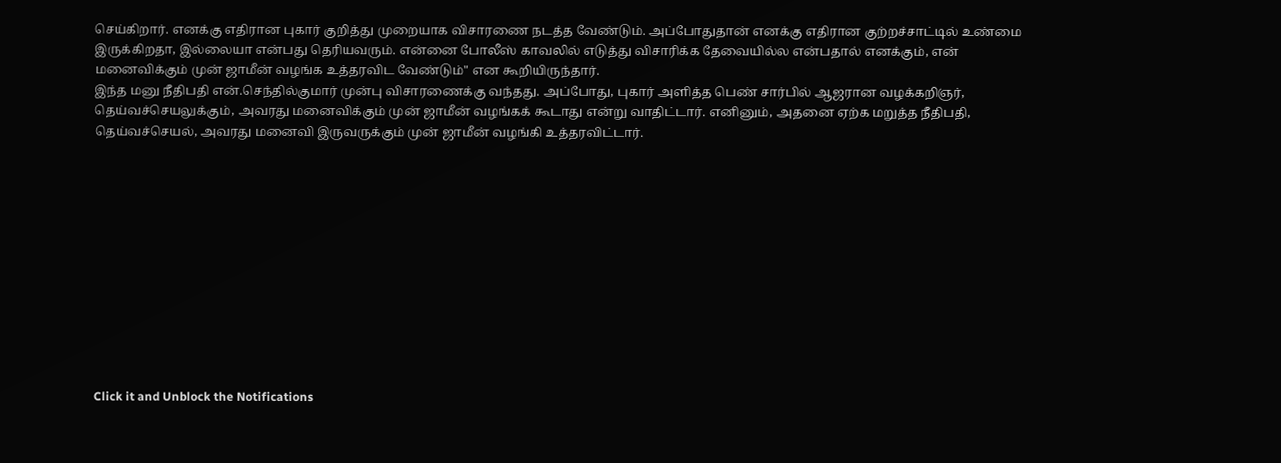செய்கிறார். எனக்கு எதிரான புகார் குறித்து முறையாக விசாரணை நடத்த வேண்டும். அப்போதுதான் எனக்கு எதிரான குற்றச்சாட்டில் உண்மை இருக்கிறதா, இல்லையா என்பது தெரியவரும். என்னை போலீஸ் காவலில் எடுத்து விசாரிக்க தேவையில்ல என்பதால் எனக்கும், என் மனைவிக்கும் முன் ஜாமீன் வழங்க உத்தரவிட வேண்டும்" என கூறியிருந்தார்.
இந்த மனு நீதிபதி என்.செந்தில்குமார் முன்பு விசாரணைக்கு வந்தது. அப்போது, புகார் அளித்த பெண் சார்பில் ஆஜரான வழக்கறிஞர், தெய்வச்செயலுக்கும், அவரது மனைவிக்கும் முன் ஜாமீன் வழங்கக் கூடாது என்று வாதிட்டார். எனினும், அதனை ஏற்க மறுத்த நீதிபதி, தெய்வச்செயல், அவரது மனைவி இருவருக்கும் முன் ஜாமீன் வழங்கி உத்தரவிட்டார்.












Click it and Unblock the Notifications